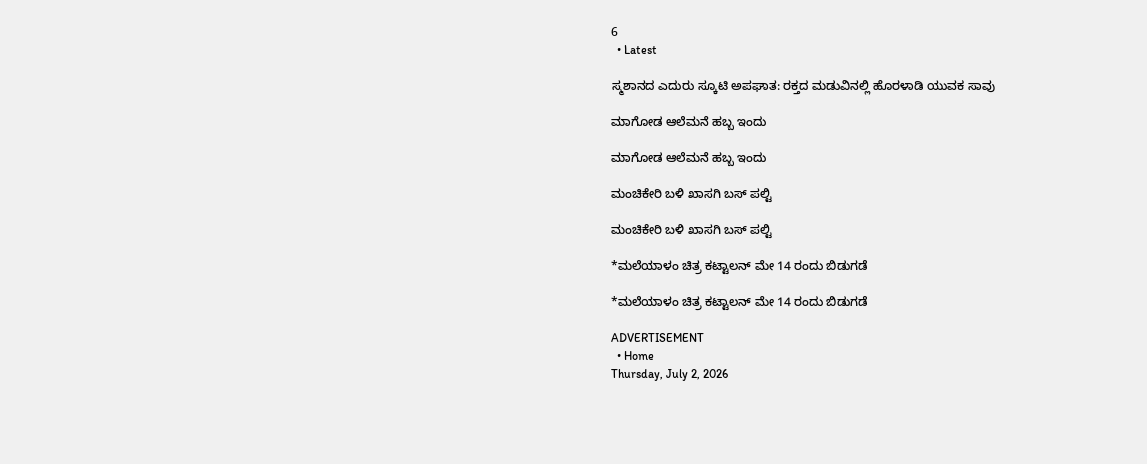6
  • Latest

ಸ್ಮಶಾನದ ಎದುರು ಸ್ಕೂಟಿ ಅಪಘಾತ: ರಕ್ತದ ಮಡುವಿನಲ್ಲಿ ಹೊರಳಾಡಿ ಯುವಕ ಸಾವು

ಮಾಗೋಡ ಆಲೆಮನೆ ಹಬ್ಬ ಇಂದು

ಮಾಗೋಡ ಆಲೆಮನೆ ಹಬ್ಬ ಇಂದು

ಮಂಚಿಕೇರಿ‌ ಬಳಿ ಖಾಸಗಿ ಬಸ್ ಪಲ್ಟಿ

ಮಂಚಿಕೇರಿ‌ ಬಳಿ ಖಾಸಗಿ ಬಸ್ ಪಲ್ಟಿ

*ಮಲೆಯಾಳಂ ಚಿತ್ರ ಕಟ್ಟಾಲನ್ ಮೇ 14 ರಂದು ಬಿಡುಗಡೆ

*ಮಲೆಯಾಳಂ ಚಿತ್ರ ಕಟ್ಟಾಲನ್ ಮೇ 14 ರಂದು ಬಿಡುಗಡೆ

ADVERTISEMENT
  • Home
Thursday, July 2, 2026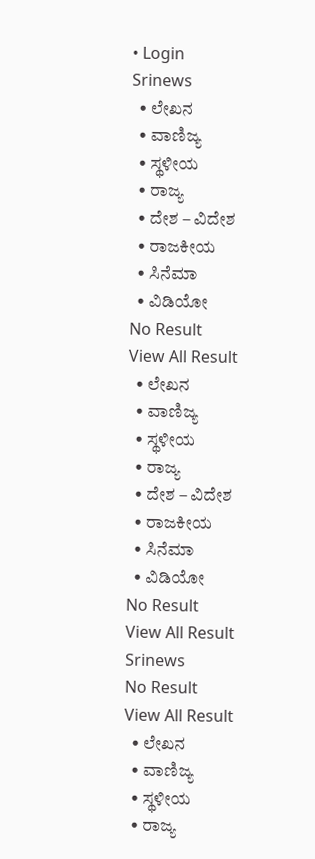• Login
Srinews
  • ಲೇಖನ
  • ವಾಣಿಜ್ಯ
  • ಸ್ಥಳೀಯ
  • ರಾಜ್ಯ
  • ದೇಶ – ವಿದೇಶ
  • ರಾಜಕೀಯ
  • ಸಿನೆಮಾ
  • ವಿಡಿಯೋ
No Result
View All Result
  • ಲೇಖನ
  • ವಾಣಿಜ್ಯ
  • ಸ್ಥಳೀಯ
  • ರಾಜ್ಯ
  • ದೇಶ – ವಿದೇಶ
  • ರಾಜಕೀಯ
  • ಸಿನೆಮಾ
  • ವಿಡಿಯೋ
No Result
View All Result
Srinews
No Result
View All Result
  • ಲೇಖನ
  • ವಾಣಿಜ್ಯ
  • ಸ್ಥಳೀಯ
  • ರಾಜ್ಯ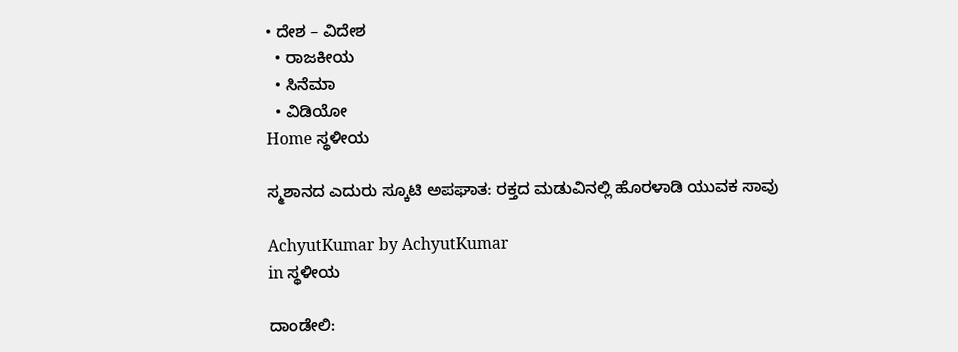• ದೇಶ – ವಿದೇಶ
  • ರಾಜಕೀಯ
  • ಸಿನೆಮಾ
  • ವಿಡಿಯೋ
Home ಸ್ಥಳೀಯ

ಸ್ಮಶಾನದ ಎದುರು ಸ್ಕೂಟಿ ಅಪಘಾತ: ರಕ್ತದ ಮಡುವಿನಲ್ಲಿ ಹೊರಳಾಡಿ ಯುವಕ ಸಾವು

AchyutKumar by AchyutKumar
in ಸ್ಥಳೀಯ

ದಾಂಡೇಲಿ: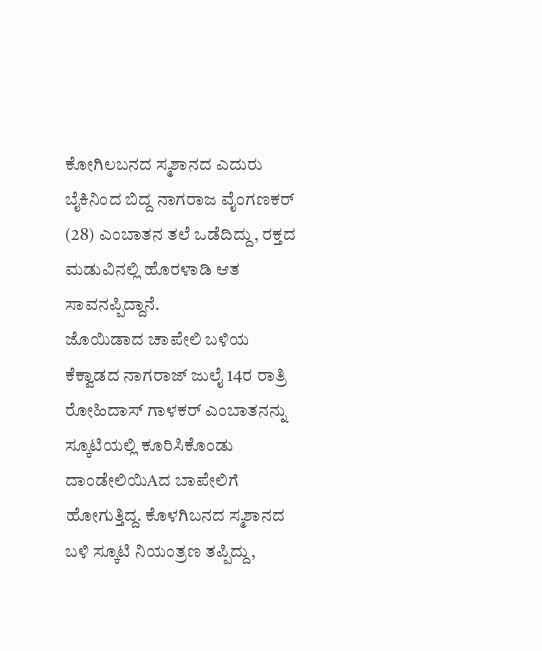ಕೋಗಿಲಬನದ ಸ್ಮಶಾನದ ಎದುರು ಬೈಕಿನಿಂದ ಬಿದ್ದ ನಾಗರಾಜ ವೈಂಗಣಕರ್ (28) ಎಂಬಾತನ ತಲೆ ಒಡೆದಿದ್ದು, ರಕ್ತದ ಮಡುವಿನಲ್ಲಿ ಹೊರಳಾಡಿ ಆತ ಸಾವನಪ್ಪಿದ್ದಾನೆ.
ಜೊಯಿಡಾದ ಚಾಪೇಲಿ ಬಳಿಯ ಕೆಕ್ವಾಡದ ನಾಗರಾಜ್ ಜುಲೈ 14ರ ರಾತ್ರಿ ರೋಹಿದಾಸ್ ಗಾಳಕರ್ ಎಂಬಾತನನ್ನು ಸ್ಕೂಟಿಯಲ್ಲಿ ಕೂರಿಸಿಕೊಂಡು ದಾಂಡೇಲಿಯಿAದ ಬಾಪೇಲಿಗೆ ಹೋಗುತ್ತಿದ್ದ. ಕೊಳಗಿಬನದ ಸ್ಮಶಾನದ ಬಳಿ ಸ್ಕೂಟಿ ನಿಯಂತ್ರಣ ತಪ್ಪಿದ್ದು,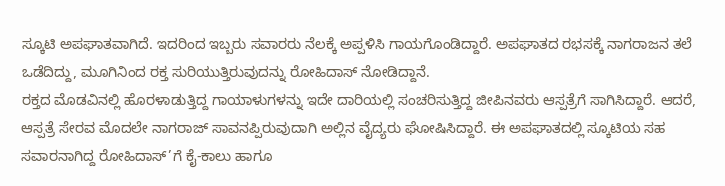ಸ್ಕೂಟಿ ಅಪಘಾತವಾಗಿದೆ. ಇದರಿಂದ ಇಬ್ಬರು ಸವಾರರು ನೆಲಕ್ಕೆ ಅಪ್ಪಳಿಸಿ ಗಾಯಗೊಂಡಿದ್ದಾರೆ. ಅಪಘಾತದ ರಭಸಕ್ಕೆ ನಾಗರಾಜನ ತಲೆ ಒಡೆದಿದ್ದು, ಮೂಗಿನಿಂದ ರಕ್ತ ಸುರಿಯುತ್ತಿರುವುದನ್ನು ರೋಹಿದಾಸ್ ನೋಡಿದ್ದಾನೆ.
ರಕ್ತದ ಮೊಡವಿನಲ್ಲಿ ಹೊರಳಾಡುತ್ತಿದ್ದ ಗಾಯಾಳುಗಳನ್ನು ಇದೇ ದಾರಿಯಲ್ಲಿ ಸಂಚರಿಸುತ್ತಿದ್ದ ಜೀಪಿನವರು ಆಸ್ಪತ್ರೆಗೆ ಸಾಗಿಸಿದ್ದಾರೆ. ಆದರೆ, ಆಸ್ಪತ್ರೆ ಸೇರವ ಮೊದಲೇ ನಾಗರಾಜ್ ಸಾವನಪ್ಪಿರುವುದಾಗಿ ಅಲ್ಲಿನ ವೈದ್ಯರು ಘೋಷಿಸಿದ್ದಾರೆ. ಈ ಅಪಘಾತದಲ್ಲಿ ಸ್ಕೂಟಿಯ ಸಹ ಸವಾರನಾಗಿದ್ದ ರೋಹಿದಾಸ್’ಗೆ ಕೈ-ಕಾಲು ಹಾಗೂ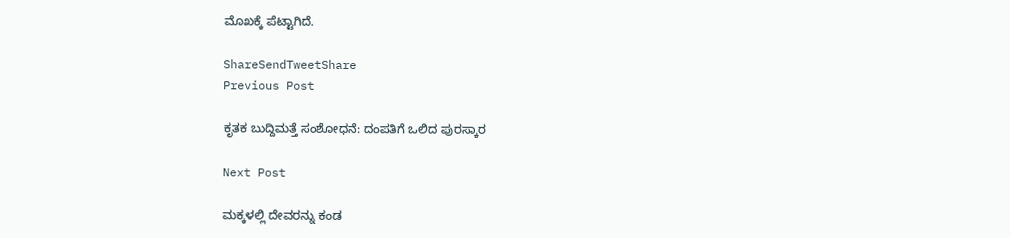ಮೊಖಕ್ಕೆ ಪೆಟ್ಟಾಗಿದೆ.

ShareSendTweetShare
Previous Post

ಕೃತಕ ಬುದ್ದಿಮತ್ತೆ ಸಂಶೋಧನೆ: ದಂಪತಿಗೆ ಒಲಿದ ಪುರಸ್ಕಾರ

Next Post

ಮಕ್ಕಳಲ್ಲಿ ದೇವರನ್ನು ಕಂಡ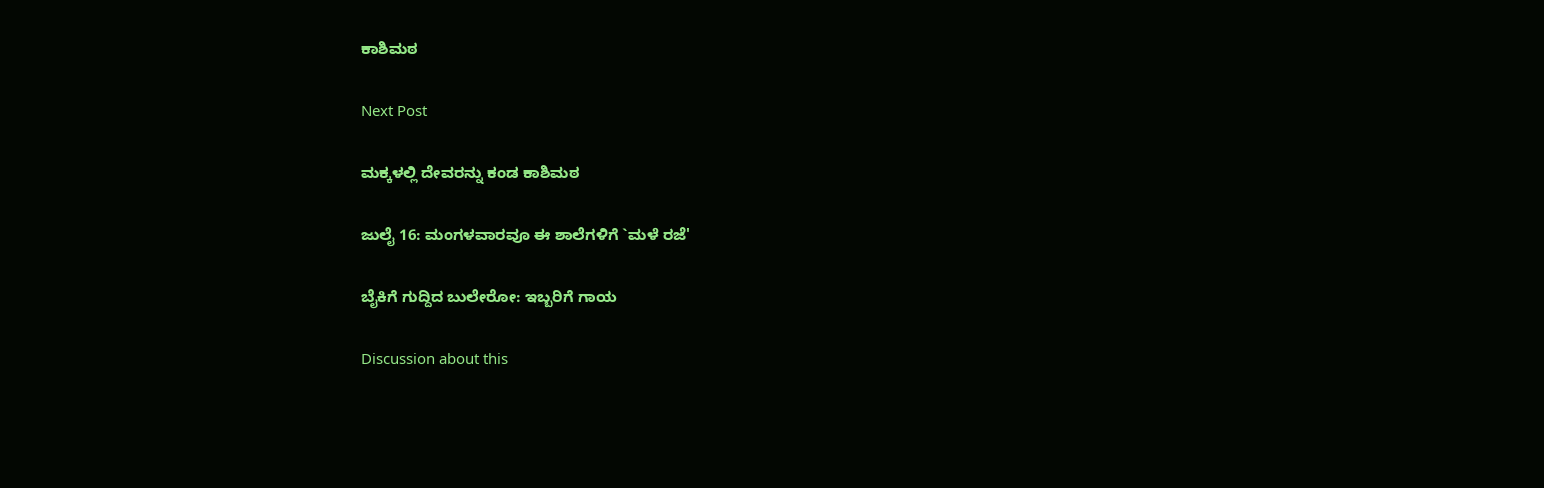ಕಾಶಿಮಠ

Next Post

ಮಕ್ಕಳಲ್ಲಿ ದೇವರನ್ನು ಕಂಡ ಕಾಶಿಮಠ

ಜುಲೈ 16: ಮಂಗಳವಾರವೂ ಈ ಶಾಲೆಗಳಿಗೆ `ಮಳೆ ರಜೆ'

ಬೈಕಿಗೆ ಗುದ್ದಿದ ಬುಲೇರೋ: ಇಬ್ಬರಿಗೆ ಗಾಯ

Discussion about this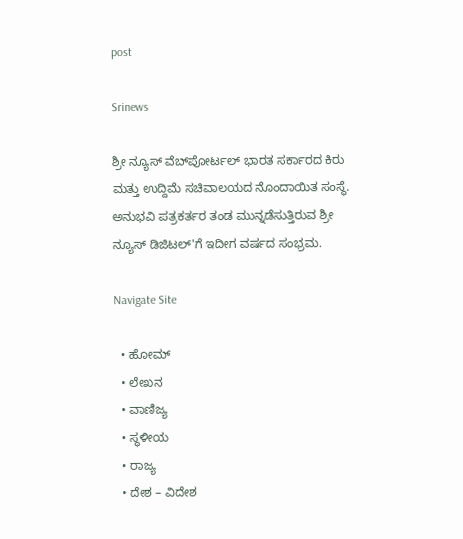post

Srinews

ಶ್ರೀ ನ್ಯೂಸ್ ವೆಬ್‌ಪೋರ್ಟಲ್ ಭಾರತ ಸರ್ಕಾರದ ಕಿರು ಮತ್ತು ಉದ್ದಿಮೆ ಸಚಿವಾಲಯದ ನೊಂದಾಯಿತ ಸಂಸ್ಥೆ. ಅನುಭವಿ ಪತ್ರಕರ್ತರ ತಂಡ ಮುನ್ನಡೆಸುತ್ತಿರುವ ಶ್ರೀ ನ್ಯೂಸ್ ಡಿಜಿಟಲ್'ಗೆ ಇದೀಗ ವರ್ಷದ ಸಂಭ್ರಮ.

Navigate Site

  • ಹೋಮ್
  • ಲೇಖನ
  • ವಾಣಿಜ್ಯ
  • ಸ್ಥಳೀಯ
  • ರಾಜ್ಯ
  • ದೇಶ – ವಿದೇಶ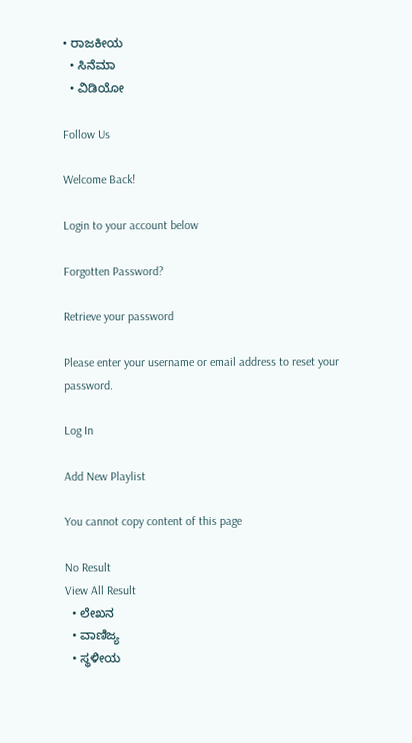• ರಾಜಕೀಯ
  • ಸಿನೆಮಾ
  • ವಿಡಿಯೋ

Follow Us

Welcome Back!

Login to your account below

Forgotten Password?

Retrieve your password

Please enter your username or email address to reset your password.

Log In

Add New Playlist

You cannot copy content of this page

No Result
View All Result
  • ಲೇಖನ
  • ವಾಣಿಜ್ಯ
  • ಸ್ಥಳೀಯ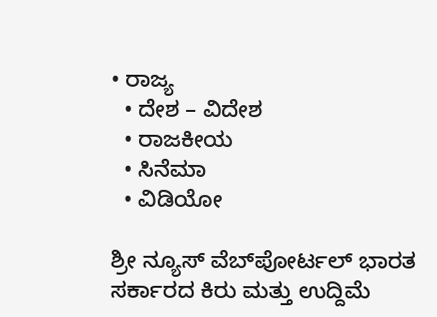• ರಾಜ್ಯ
  • ದೇಶ – ವಿದೇಶ
  • ರಾಜಕೀಯ
  • ಸಿನೆಮಾ
  • ವಿಡಿಯೋ

ಶ್ರೀ ನ್ಯೂಸ್ ವೆಬ್‌ಪೋರ್ಟಲ್ ಭಾರತ ಸರ್ಕಾರದ ಕಿರು ಮತ್ತು ಉದ್ದಿಮೆ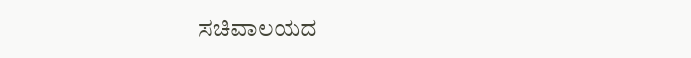ಸಚಿವಾಲಯದ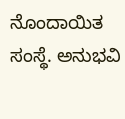ನೊಂದಾಯಿತ ಸಂಸ್ಥೆ. ಅನುಭವಿ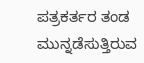ಪತ್ರಕರ್ತರ ತಂಡ ಮುನ್ನಡೆಸುತ್ತಿರುವ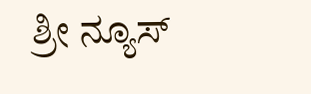ಶ್ರೀ ನ್ಯೂಸ್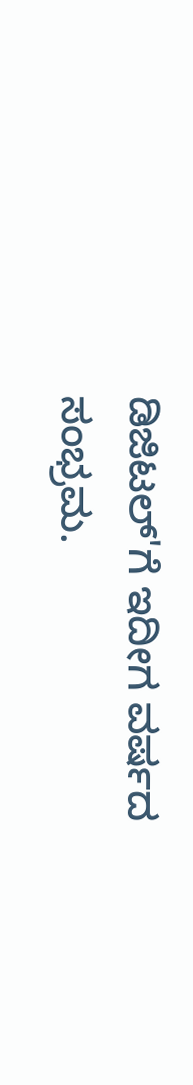ಡಿಜಿಟಲ್'ಗೆ ಇದೀಗ ವರ್ಷದ ಸಂಭ್ರಮ.